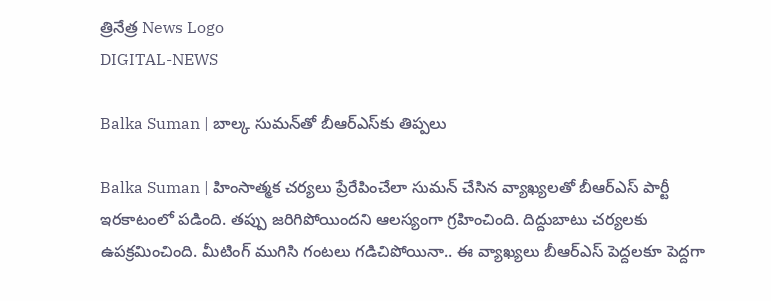త్రినేత్ర News Logo
DIGITAL-NEWS

Balka Suman | బాల్క సుమన్‌తో బీఆర్ఎస్‌కు తిప్పలు

Balka Suman | హింసాత్మక చర్యలు ప్రేరేపించేలా సుమన్ చేసిన వ్యాఖ్యలతో బీఆర్ఎస్ పార్టీ ఇరకాటంలో పడింది. తప్పు జరిగిపోయిందని ఆలస్యంగా గ్రహించింది. దిద్దుబాటు చర్యలకు ఉపక్రమించింది. మీటింగ్ ముగిసి గంటలు గడిచిపోయినా.. ఈ వ్యాఖ్యలు బీఆర్ఎస్ పెద్దలకూ పెద్దగా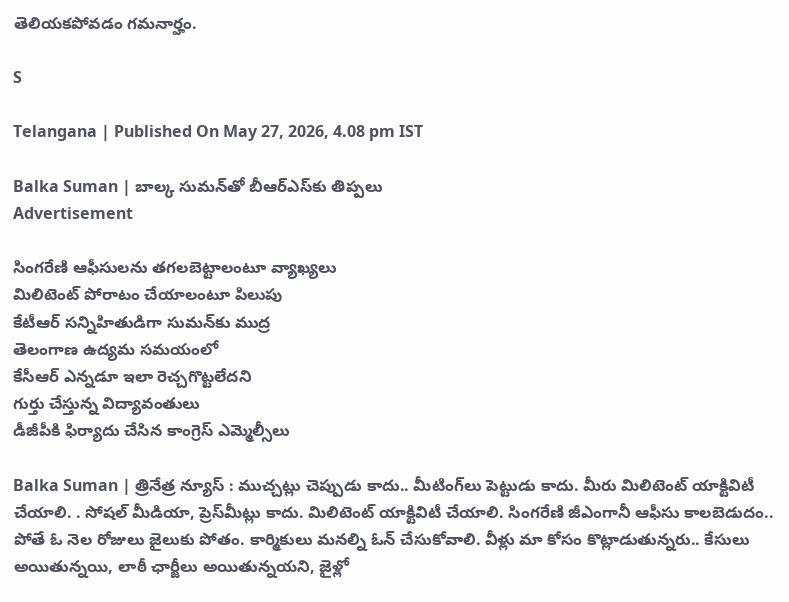తెలియకపోవడం గమనార్హం.

S

Telangana | Published On May 27, 2026, 4.08 pm IST

Balka Suman | బాల్క సుమన్‌తో బీఆర్ఎస్‌కు తిప్పలు
Advertisement

సింగరేణి ఆఫీసులను తగలబెట్టాలంటూ వ్యాఖ్యలు
మిలిటెంట్ పోరాటం చేయాలంటూ పిలుపు
కేటీఆర్ సన్నిహితుడిగా సుమన్‌కు ముద్ర
తెలంగాణ ఉద్యమ సమయంలో
కేసీఆర్ ఎన్నడూ ఇలా రెచ్చగొట్టలేదని
గుర్తు చేస్తున్న విద్యావంతులు
డీజీపీకి ఫిర్యాదు చేసిన కాంగ్రెస్ ఎమ్మెల్సీలు

Balka Suman | త్రినేత్ర న్యూస్ : ముచ్చ‌ట్లు చెప్పుడు కాదు.. మీటింగ్‌లు పెట్టుడు కాదు. మీరు మిలిటెంట్ యాక్టివిటీ చేయాలి. . సోష‌ల్ మీడియా, ప్రెస్‌మీట్లు కాదు. మిలిటెంట్ యాక్టివిటీ చేయాలి. సింగరేణి జీఎంగానీ ఆఫీసు కాల‌బెడుదం.. పోతే ఓ నెల రోజులు జైలుకు పోతం. కార్మికులు మ‌న‌ల్ని ఓన్ చేసుకోవాలి. వీళ్లు మా కోసం కొట్లాడుతున్న‌రు.. కేసులు అయితున్న‌యి, లాఠీ ఛార్జీలు అయితున్న‌య‌ని, జైళ్లో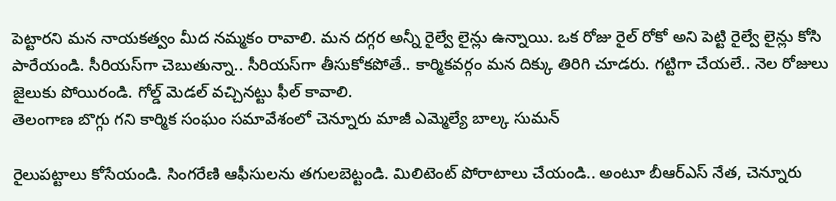పెట్టార‌ని మ‌న నాయ‌క‌త్వం మీద న‌మ్మ‌కం రావాలి. మ‌న ద‌గ్గ‌ర అన్నీ రైల్వే లైన్లు ఉన్నాయి. ఒక రోజు రైల్ రోకో అని పెట్టి రైల్వే లైన్లు కోసి పారేయండి. సీరియ‌స్‌గా చెబుతున్నా.. సీరియ‌స్‌గా తీసుకోక‌పోతే.. కార్మిక‌వ‌ర్గం మ‌న దిక్కు తిరిగి చూడ‌రు. గ‌ట్టిగా చేయ‌లే.. నెల రోజులు జైలుకు పోయిరండి. గోల్డ్ మెడ‌ల్ వ‌చ్చిన‌ట్టు ఫీల్ కావాలి.
తెలంగాణ బొగ్గు గని కార్మిక సంఘం సమావేశంలో చెన్నూరు మాజీ ఎమ్మెల్యే బాల్క సుమన్

రైలుపట్టాలు కోసేయండి. సింగరేణి ఆఫీసులను తగులబెట్టండి. మిలిటెంట్ పోరాటాలు చేయండి.. అంటూ బీఆర్ఎస్ నేత, చెన్నూరు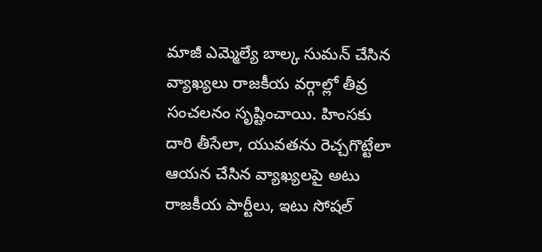మాజీ ఎమ్మెల్యే బాల్క సుమన్ చేసిన వ్యాఖ్యలు రాజకీయ వర్గాల్లో తీవ్ర సంచలనం సృష్టించాయి. హింసకు దారి తీసేలా, యువతను రెచ్చగొట్టేలా ఆయన చేసిన వ్యాఖ్యలపై అటు రాజకీయ పార్టీలు, ఇటు సోషల్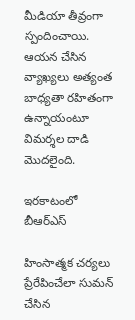మీడియా తీవ్రంగా స్పందించాయి. ఆయన చేసిన వ్యాఖ్యలు అత్యంత బాధ్యతా రహితంగా ఉన్నాయంటూ విమర్శల దాడి మొదలైంది.

ఇరకాటంలో బీఆర్ఎస్

హింసాత్మక చర్యలు ప్రేరేపించేలా సుమన్ చేసిన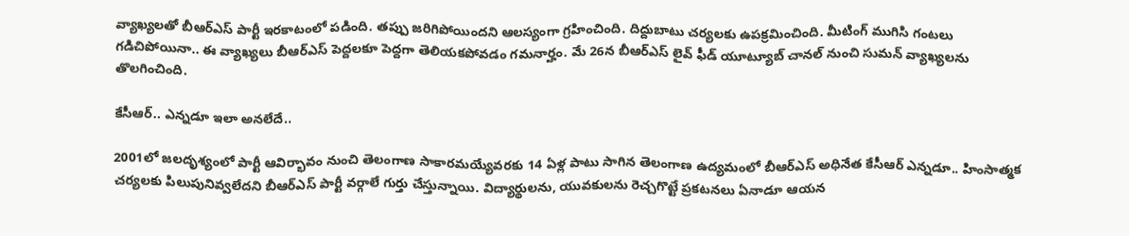వ్యాఖ్యలతో బీఆర్ఎస్ పార్టీ ఇరకాటంలో పడింది. తప్పు జరిగిపోయిందని ఆలస్యంగా గ్రహించింది. దిద్దుబాటు చర్యలకు ఉపక్రమించింది. మీటింగ్ ముగిసి గంటలు గడిచిపోయినా.. ఈ వ్యాఖ్యలు బీఆర్ఎస్ పెద్దలకూ పెద్దగా తెలియకపోవడం గమనార్హం. మే 26న బీఆర్ఎస్ లైవ్ ఫీడ్ యూట్యూబ్ చానల్ నుంచి సుమన్ వ్యాఖ్యలను తొలగించింది.

కేసీఆర్.. ఎన్నడూ ఇలా అనలేదే..

2001లో జలదృశ్యంలో పార్టీ ఆవిర్భావం నుంచి తెలంగాణ సాకారమయ్యేవరకు 14 ఏళ్ల పాటు సాగిన తెలంగాణ ఉద్యమంలో బీఆర్ఎస్ అధినేత కేసీఆర్ ఎన్నడూ.. హింసాత్మక చర్యలకు పిలుపునివ్వలేదని బీఆర్ఎస్ పార్టీ వర్గాలే గుర్తు చేస్తున్నాయి. విద్యార్థులను, యువకులను రెచ్చగొట్టే ప్రకటనలు ఏనాడూ ఆయన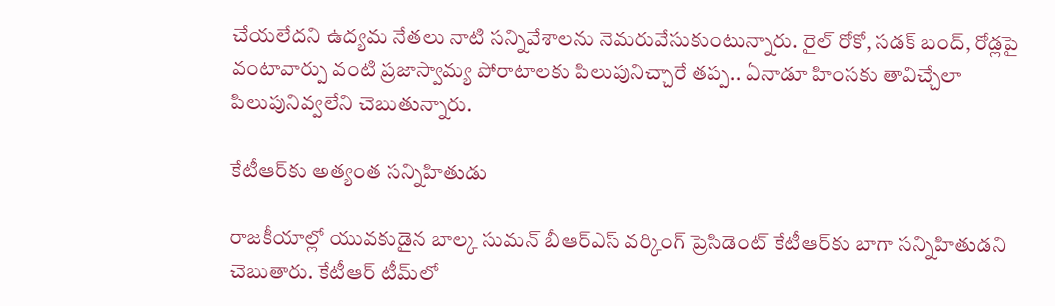చేయలేదని ఉద్యమ నేతలు నాటి సన్నివేశాలను నెమరువేసుకుంటున్నారు. రైల్ రోకో, సడక్ బంద్, రోడ్లపై వంటావార్పు వంటి ప్రజాస్వామ్య పోరాటాలకు పిలుపునిచ్చారే తప్ప.. ఏనాడూ హింసకు తావిచ్చేలా పిలుపునివ్వలేని చెబుతున్నారు.

కేటీఆర్‌కు అత్యంత సన్నిహితుడు

రాజకీయాల్లో యువకుడైన బాల్క సుమన్ బీఆర్ఎస్ వర్కింగ్ ప్రెసిడెంట్ కేటీఆర్‌కు బాగా సన్నిహితుడని చెబుతారు. కేటీఆర్ టీమ్‌లో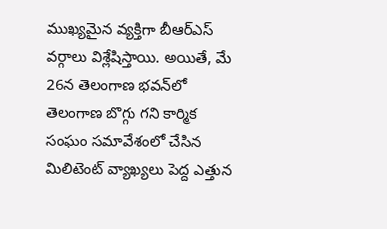ముఖ్యమైన వ్యక్తిగా బీఆర్ఎస్ వర్గాలు విశ్లేషిస్తాయి. అయితే, మే 26న తెలంగాణ భవన్‌లో తెలంగాణ బొగ్గు గని కార్మిక సంఘం సమావేశంలో చేసిన మిలిటెంట్ వ్యాఖ్యలు పెద్ద ఎత్తున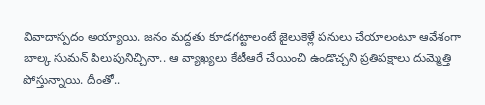వివాదాస్పదం అయ్యాయి. జనం మద్దతు కూడగట్టాలంటే జైలుకెళ్లే పనులు చేయాలంటూ ఆవేశంగా బాల్క సుమన్ పిలుపునిచ్చినా.. ఆ వ్యాఖ్యలు కేటీఆరే చేయించి ఉండొచ్చని ప్రతిపక్షాలు దుమ్మెత్తి పోస్తున్నాయి. దీంతో..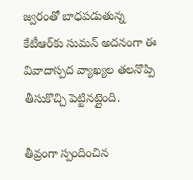జ్వరంతో బాధపడుతున్న కేటీఆర్‌కు సుమన్ అదనంగా ఈ వివాదాస్పద వ్యాఖ్యల తలనొప్పి తీసుకొచ్చి పెట్టినట్లైంది.

తీవ్రంగా స్పందించిన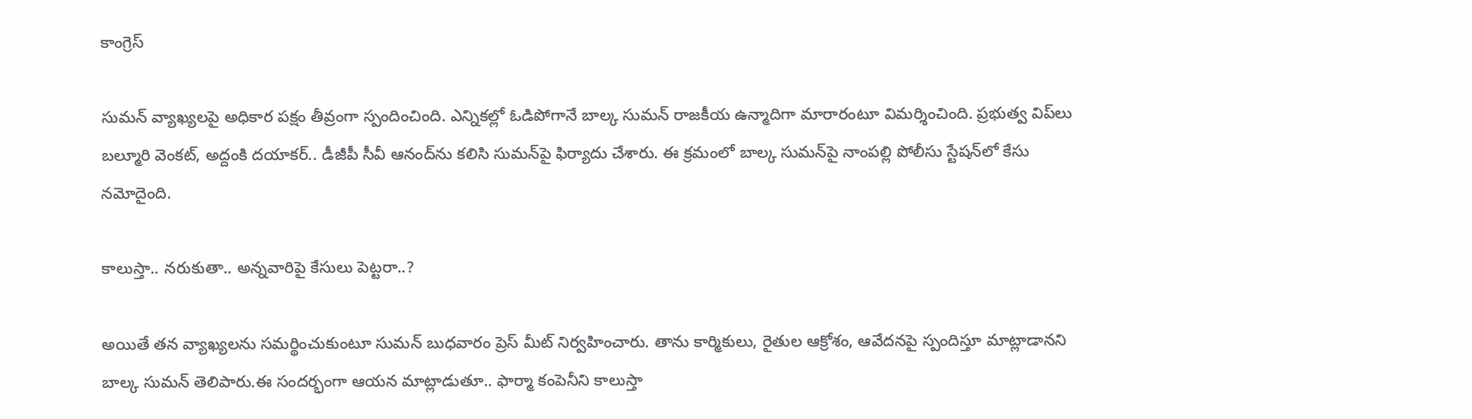కాంగ్రెస్

సుమన్ వ్యాఖ్యలపై అధికార పక్షం తీవ్రంగా స్పందించింది. ఎన్నికల్లో ఓడిపోగానే బాల్క సుమన్ రాజకీయ ఉన్మాదిగా మారారంటూ విమర్శించింది. ప్ర‌భుత్వ విప్‌లు బ‌ల్మూరి వెంక‌ట్, అద్దంకి ద‌యాక‌ర్‌.. డీజీపీ సీవీ ఆనంద్‌ను క‌లిసి సుమన్‌పై ఫిర్యాదు చేశారు. ఈ క్ర‌మంలో బాల్క సుమ‌న్‌పై నాంప‌ల్లి పోలీసు స్టేష‌న్‌లో కేసు న‌మోదైంది.

కాలుస్తా.. న‌రుకుతా.. అన్నవారిపై కేసులు పెట్ట‌రా..?

అయితే తన వ్యాఖ్యలను సమర్థించుకుంటూ సుమన్ బుధవారం ప్రెస్ మీట్ నిర్వహించారు. తాను కార్మికులు, రైతుల ఆక్రోశం, ఆవేదనపై స్పందిస్తూ మాట్లాడానని బాల్క సుమ‌న్ తెలిపారు.ఈ సందర్భంగా ఆయన మాట్లాడుతూ.. ఫార్మా కంపెనీని కాలుస్తా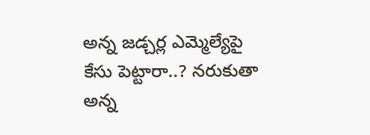అన్న జడ్చర్ల ఎమ్మెల్యేపై కేసు పెట్టారా..? నరుకుతా అన్న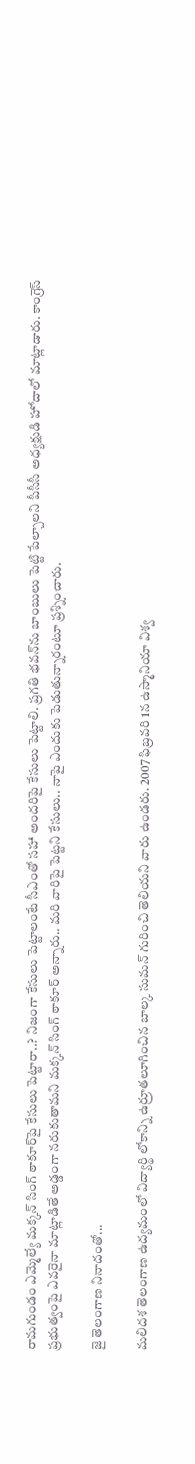రామగుండం ఎమ్మెల్యే మక్కన్ సింగ్ ఠాకూర్‌పై కేసులు పెట్టారా..? నిజంగా కేసులు పెట్టాలంటే సీఎంతో సహా అందరిపై కేసులు పెట్టాలి. ప్రగతి భవన్‌ను బాంబులు పెట్టి పేల్చాలని పీసీసీ అధ్యక్షుడి హోదాలో మాట్లాడారు. కాంగ్రెస్ ప్రభుత్వంపై ఎవరైనా మాట్లాడితే అడ్డంగా నరుకుతామని మక్కన్ సింగ్ ఠాకూర్ అన్నారు.. మరి వారిపై పెట్టని కేసులు.. నాపై ఎందుకు పెడుతున్నారంటూ ప్రశ్నించారు.

జై తెలంగాణ నినాదంతో...

మలిదశ తెలంగాణ ఉద్యమంలో విద్యార్థి లోకాన్ని ఉర్రూతలూగించిన బాల్క సుమన్ గురించి తెలియని వారు ఉండరు. 2007 ఫిబ్రవరి 1న ఉస్మానియా విశ్వ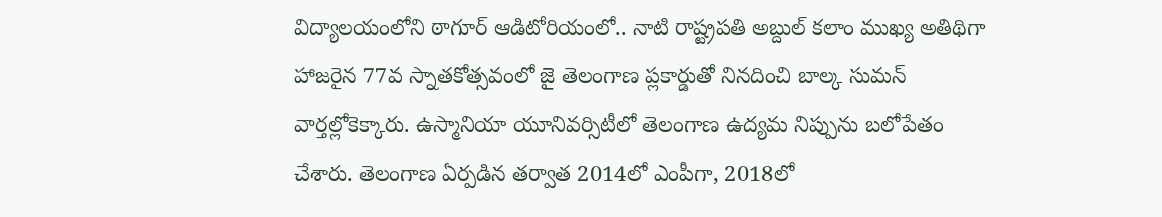విద్యాలయంలోని ఠాగూర్ ఆడిటోరియంలో.. నాటి రాష్ట్రపతి అబ్దుల్ కలాం ముఖ్య అతిథిగా హాజరైన 77వ స్నాతకోత్సవంలో జై తెలంగాణ ప్లకార్డుతో నినదించి బాల్క సుమన్ వార్తల్లోకెక్కారు. ఉస్మానియా యూనివర్సిటీలో తెలంగాణ ఉద్యమ నిప్పును బలోపేతం చేశారు. తెలంగాణ ఏర్పడిన తర్వాత 2014లో ఎంపీగా, 2018లో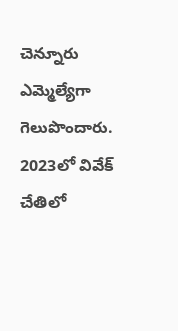చెన్నూరు ఎమ్మెల్యేగా గెలుపొందారు. 2023లో వివేక్ చేతిలో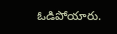ఓడిపోయారు.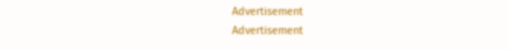Advertisement
Advertisement